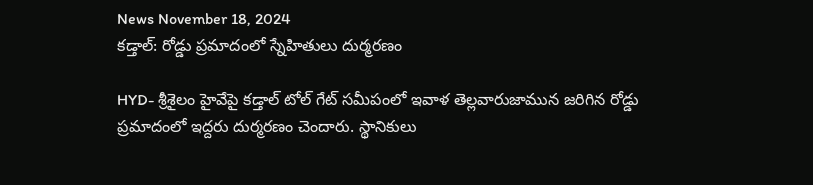News November 18, 2024
కడ్తాల్: రోడ్డు ప్రమాదంలో స్నేహితులు దుర్మరణం

HYD- శ్రీశైలం హైవేపై కడ్తాల్ టోల్ గేట్ సమీపంలో ఇవాళ తెల్లవారుజామున జరిగిన రోడ్డు ప్రమాదంలో ఇద్దరు దుర్మరణం చెందారు. స్థానికులు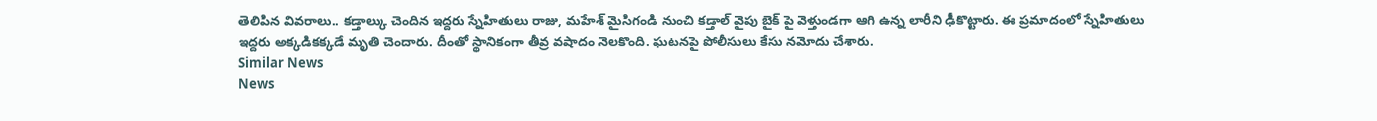తెలిపిన వివరాలు.. కడ్తాల్కు చెందిన ఇద్దరు స్నేహితులు రాజు, మహేశ్ మైసిగండి నుంచి కడ్తాల్ వైపు బైక్ పై వెళ్తుండగా ఆగి ఉన్న లారీని ఢీకొట్టారు. ఈ ప్రమాదంలో స్నేహితులు ఇద్దరు అక్కడికక్కడే మృతి చెందారు. దీంతో స్థానికంగా తీవ్ర వషాదం నెలకొంది. ఘటనపై పోలీసులు కేసు నమోదు చేశారు.
Similar News
News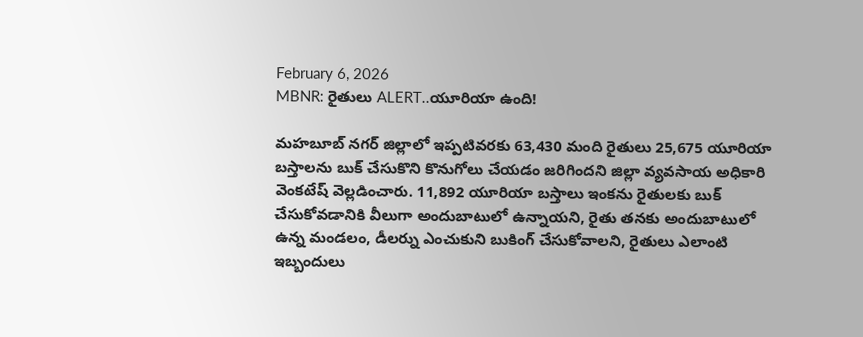February 6, 2026
MBNR: రైతులు ALERT..యూరియా ఉంది!

మహబూబ్ నగర్ జిల్లాలో ఇప్పటివరకు 63,430 మంది రైతులు 25,675 యూరియా బస్తాలను బుక్ చేసుకొని కొనుగోలు చేయడం జరిగిందని జిల్లా వ్యవసాయ అధికారి వెంకటేష్ వెల్లడించారు. 11,892 యూరియా బస్తాలు ఇంకను రైతులకు బుక్ చేసుకోవడానికి వీలుగా అందుబాటులో ఉన్నాయని, రైతు తనకు అందుబాటులో ఉన్న మండలం, డీలర్ను ఎంచుకుని బుకింగ్ చేసుకోవాలని, రైతులు ఎలాంటి ఇబ్బందులు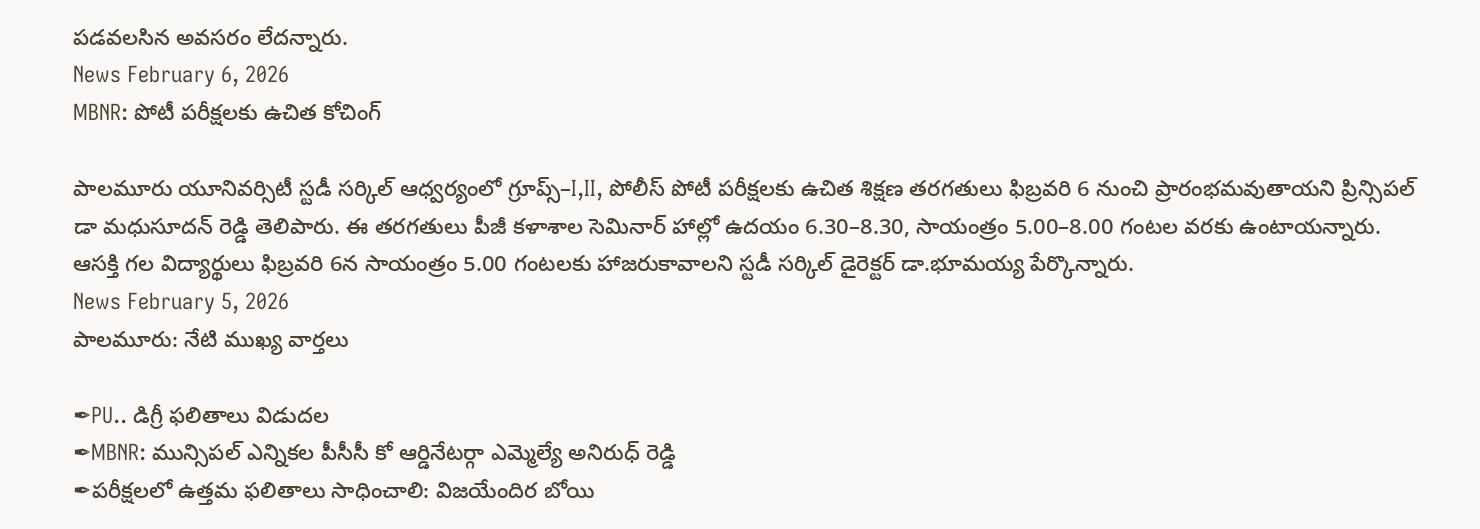పడవలసిన అవసరం లేదన్నారు.
News February 6, 2026
MBNR: పోటీ పరీక్షలకు ఉచిత కోచింగ్

పాలమూరు యూనివర్సిటీ స్టడీ సర్కిల్ ఆధ్వర్యంలో గ్రూప్స్–I,II, పోలీస్ పోటీ పరీక్షలకు ఉచిత శిక్షణ తరగతులు ఫిబ్రవరి 6 నుంచి ప్రారంభమవుతాయని ప్రిన్సిపల్ డా మధుసూదన్ రెడ్డి తెలిపారు. ఈ తరగతులు పీజీ కళాశాల సెమినార్ హాల్లో ఉదయం 6.30–8.30, సాయంత్రం 5.00–8.00 గంటల వరకు ఉంటాయన్నారు. ఆసక్తి గల విద్యార్థులు ఫిబ్రవరి 6న సాయంత్రం 5.00 గంటలకు హాజరుకావాలని స్టడీ సర్కిల్ డైరెక్టర్ డా.భూమయ్య పేర్కొన్నారు.
News February 5, 2026
పాలమూరు: నేటి ముఖ్య వార్తలు

✒PU.. డిగ్రీ ఫలితాలు విడుదల
✒MBNR: మున్సిపల్ ఎన్నికల పీసీసీ కో ఆర్డినేటర్గా ఎమ్మెల్యే అనిరుధ్ రెడ్డి
✒పరీక్షలలో ఉత్తమ ఫలితాలు సాధించాలి: విజయేందిర బోయి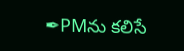✒PMను కలిసే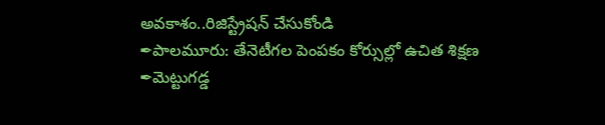అవకాశం..రిజిస్ట్రేషన్ చేసుకోండి
✒పాలమూరు: తేనెటీగల పెంపకం కోర్సుల్లో ఉచిత శిక్షణ
✒మెట్టుగడ్డ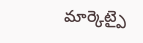మార్కెట్పై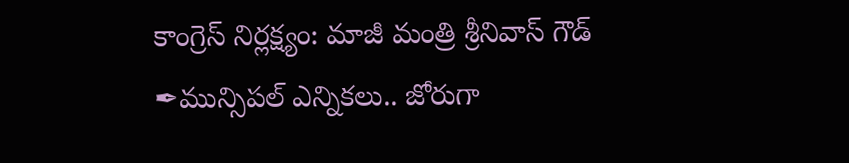కాంగ్రెస్ నిర్లక్ష్యం: మాజీ మంత్రి శ్రీనివాస్ గౌడ్
✒మున్సిపల్ ఎన్నికలు.. జోరుగా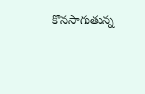కొనసాగుతున్న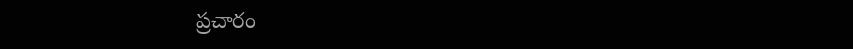ప్రచారం